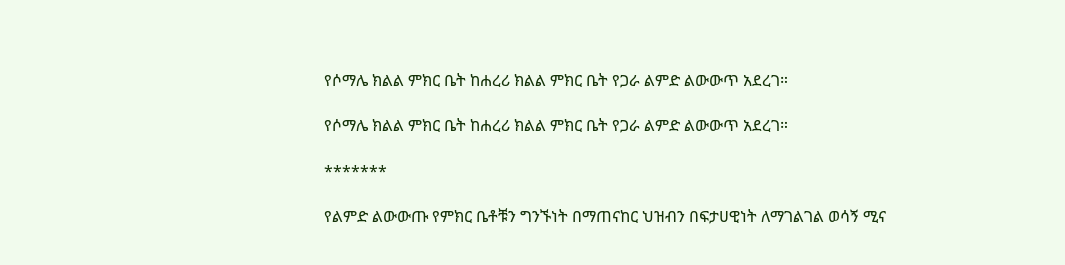የሶማሌ ክልል ምክር ቤት ከሐረሪ ክልል ምክር ቤት የጋራ ልምድ ልውውጥ አደረገ።

የሶማሌ ክልል ምክር ቤት ከሐረሪ ክልል ምክር ቤት የጋራ ልምድ ልውውጥ አደረገ።

*******

የልምድ ልውውጡ የምክር ቤቶቹን ግንኙነት በማጠናከር ህዝብን በፍታሀዊነት ለማገልገል ወሳኝ ሚና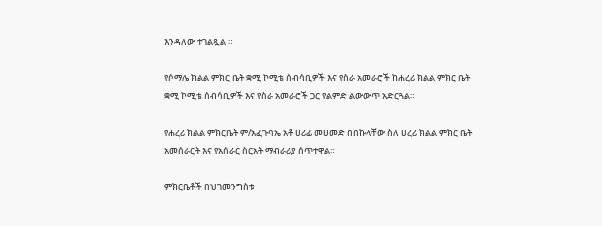እንዳለው ተገልጿል ።

የሶማሌ ክልል ምክር ቤት ቋሚ ኮሚቴ ሰብሳቢዎች እና የስራ አመራሮች ከሐረሪ ክልል ምክር ቤት ቋሚ ኮሚቴ ሰብሳቢዎች እና የስራ አመራሮች ጋር የልምድ ልውውጥ አድርጓል።

የሐረሪ ክልል ምክርቤት ም/አፈጉባኤ አቶ ሀሪፊ መሀመድ በበኩላቸው ስለ ሀረሪ ክልል ምክር ቤት አመሰራርት እና የአሰራር ስርአት ማብራሪያ ሰጥተዋል።

ምክርቤቶች በህገመንግስቱ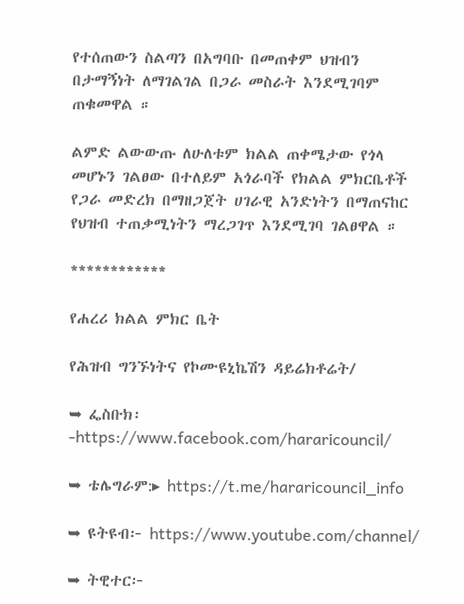የተሰጠውን ስልጣን በአግባቡ በመጠቀም ህዝብን በታማኝነት ለማገልገል በጋራ መስራት እንደሚገባም ጠቁመዋል ።

ልምድ ልውውጡ ለሁለቱም ክልል ጠቀሜታው የጎላ መሆኑን ገልፀው በተለይም አጎራባች የክልል ምክርቤቶች የጋራ መድረክ በማዘጋጀት ሀገራዊ አንድነትን በማጠናከር የህዝብ ተጠቃሚነትን ማረጋገጥ እንደሚገባ ገልፀዋል ።

************

የሐረሪ ክልል ምክር ቤት

የሕዝብ ግንኙነትና የኮሙዩኒኬሽን ዳይሬክቶሬት/

➥ ፌስቡክ፡-https://www.facebook.com/hararicouncil/

➥ ቴሌግራም:▸ https://t.me/hararicouncil_info

➥ ዩትዩብ፦ https://www.youtube.com/channel/

➥ ትዊተር፦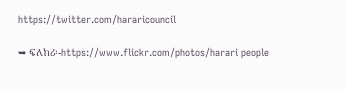https://twitter.com/hararicouncil

➥ ፍለከሪ፡-https://www.flickr.com/photos/harari people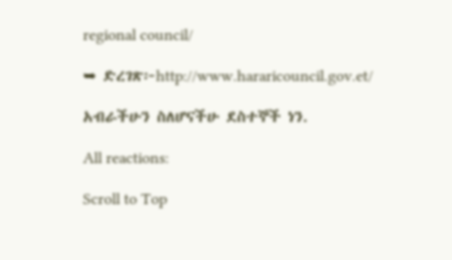regional council/

➥ ድረገጽ፦http://www.hararicouncil.gov.et/

አብራችሁን ስለሆናችሁ ደስተኞች ነን.

All reactions:

Scroll to Top